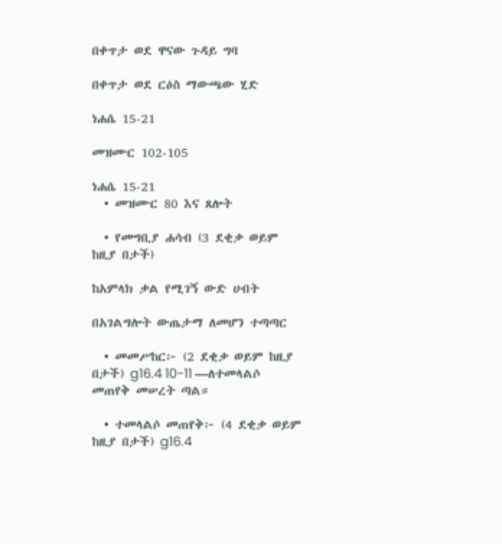በቀጥታ ወደ ዋናው ጉዳይ ግባ

በቀጥታ ወደ ርዕስ ማውጫው ሂድ

ነሐሴ 15-21

መዝሙር 102-105

ነሐሴ 15-21
  • መዝሙር 80 እና ጸሎት

  • የመግቢያ ሐሳብ (3 ደቂቃ ወይም ከዚያ በታች)

ከአምላክ ቃል የሚገኝ ውድ ሀብት

በአገልግሎት ውጤታማ ለመሆን ተጣጣር

  • መመሥከር፦ (2 ደቂቃ ወይም ከዚያ በታች) g16.4 10-11 —ለተመላልሶ መጠየቅ መሠረት ጣል።

  • ተመላልሶ መጠየቅ፦ (4 ደቂቃ ወይም ከዚያ በታች) g16.4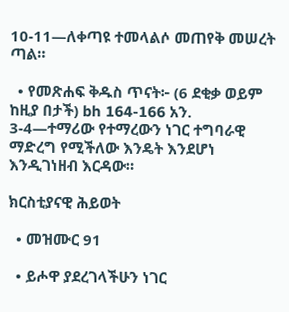10-11—ለቀጣዩ ተመላልሶ መጠየቅ መሠረት ጣል።

  • የመጽሐፍ ቅዱስ ጥናት፦ (6 ደቂቃ ወይም ከዚያ በታች) bh 164-166 አን. 3-4—ተማሪው የተማረውን ነገር ተግባራዊ ማድረግ የሚችለው እንዴት እንደሆነ እንዲገነዘብ እርዳው።

ክርስቲያናዊ ሕይወት

  • መዝሙር 91

  • ይሖዋ ያደረገላችሁን ነገር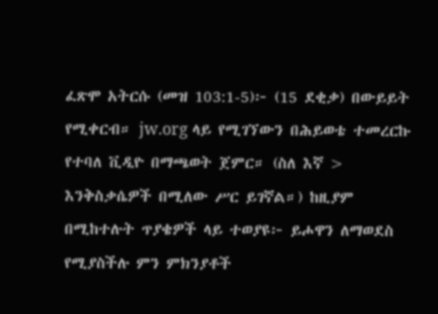ፈጽሞ አትርሱ (መዝ 103:1-5)፦ (15 ደቂቃ) በውይይት የሚቀርብ። jw.org ላይ የሚገኘውን በሕይወቴ ተመረርኩ የተባለ ቪዲዮ በማጫወት ጀምር። (ስለ እኛ > እንቅስቃሴዎች በሚለው ሥር ይገኛል።) ከዚያም በሚከተሉት ጥያቄዎች ላይ ተወያዩ፦ ይሖዋን ለማወደስ የሚያስችሉ ምን ምክንያቶች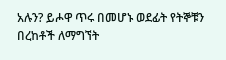አሉን? ይሖዋ ጥሩ በመሆኑ ወደፊት የትኞቹን በረከቶች ለማግኘት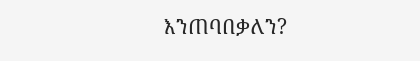እንጠባበቃለን?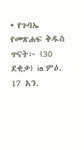• የጉባኤ የመጽሐፍ ቅዱስ ጥናት፦ (30 ደቂቃ) ia ምዕ. 17 አን.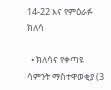14-22 እና የምዕራፉ ክለሳ

  • ክለሳና የቀጣዩ ሳምንት ማስተዋወቂያ (3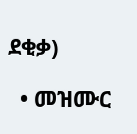ደቂቃ)

  • መዝሙር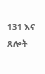131 እና ጸሎት